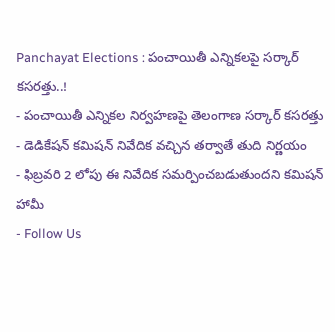Panchayat Elections : పంచాయితీ ఎన్నికలపై సర్కార్ కసరత్తు..!
- పంచాయితీ ఎన్నికల నిర్వహణపై తెలంగాణ సర్కార్ కసరత్తు
- డెడికేషన్ కమిషన్ నివేదిక వచ్చిన తర్వాతే తుది నిర్ణయం
- ఫిబ్రవరి 2 లోపు ఈ నివేదిక సమర్పించబడుతుందని కమిషన్ హామీ
- Follow Us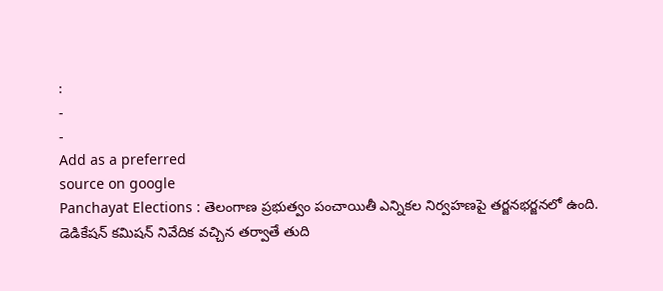:
-
-
Add as a preferred
source on google
Panchayat Elections : తెలంగాణ ప్రభుత్వం పంచాయితీ ఎన్నికల నిర్వహణపై తర్జనభర్జనలో ఉంది. డెడికేషన్ కమిషన్ నివేదిక వచ్చిన తర్వాతే తుది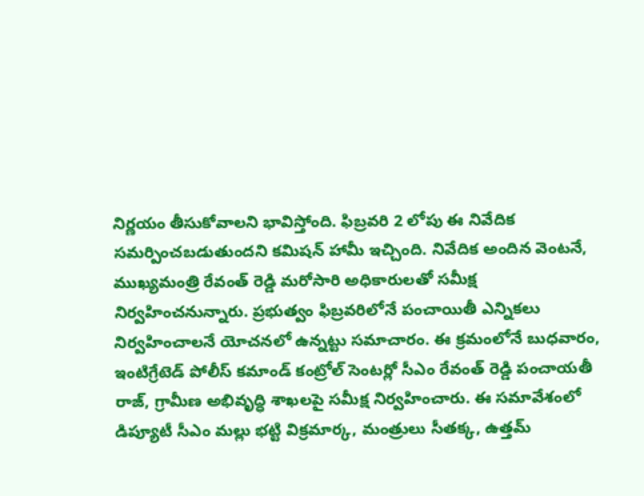నిర్ణయం తీసుకోవాలని భావిస్తోంది. ఫిబ్రవరి 2 లోపు ఈ నివేదిక సమర్పించబడుతుందని కమిషన్ హామీ ఇచ్చింది. నివేదిక అందిన వెంటనే, ముఖ్యమంత్రి రేవంత్ రెడ్డి మరోసారి అధికారులతో సమీక్ష నిర్వహించనున్నారు. ప్రభుత్వం ఫిబ్రవరిలోనే పంచాయితీ ఎన్నికలు నిర్వహించాలనే యోచనలో ఉన్నట్టు సమాచారం. ఈ క్రమంలోనే బుధవారం, ఇంటిగ్రేటెడ్ పోలీస్ కమాండ్ కంట్రోల్ సెంటర్లో సీఎం రేవంత్ రెడ్డి పంచాయతీ రాజ్, గ్రామీణ అభివృద్ధి శాఖలపై సమీక్ష నిర్వహించారు. ఈ సమావేశంలో డిప్యూటీ సీఎం మల్లు భట్టి విక్రమార్క, మంత్రులు సీతక్క, ఉత్తమ్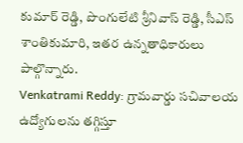కుమార్ రెడ్డి, పొంగులేటి శ్రీనివాస్ రెడ్డి, సీఎస్ శాంతికుమారి, ఇతర ఉన్నతాధికారులు పాల్గొన్నారు.
Venkatrami Reddy: గ్రామవార్డు సచివాలయ ఉద్యోగులను తగ్గిస్తూ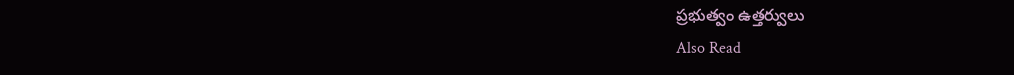ప్రభుత్వం ఉత్తర్వులు
Also Read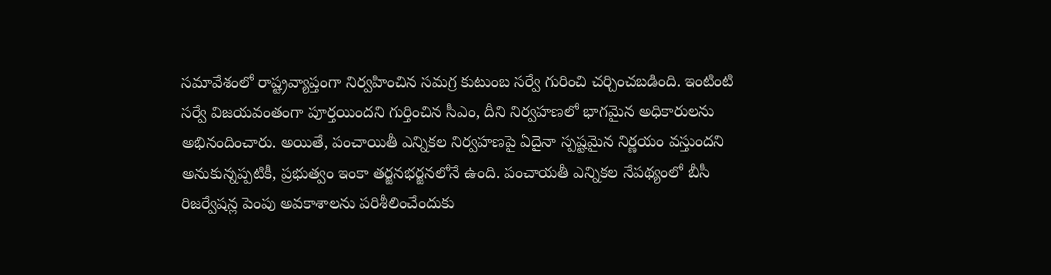సమావేశంలో రాష్ట్రవ్యాప్తంగా నిర్వహించిన సమగ్ర కుటుంబ సర్వే గురించి చర్చించబడింది. ఇంటింటి సర్వే విజయవంతంగా పూర్తయిందని గుర్తించిన సీఎం, దీని నిర్వహణలో భాగమైన అధికారులను అభినందించారు. అయితే, పంచాయితీ ఎన్నికల నిర్వహణపై ఏదైనా స్పష్టమైన నిర్ణయం వస్తుందని అనుకున్నప్పటికీ, ప్రభుత్వం ఇంకా తర్జనభర్జనలోనే ఉంది. పంచాయతీ ఎన్నికల నేపథ్యంలో బీసీ రిజర్వేషన్ల పెంపు అవకాశాలను పరిశీలించేందుకు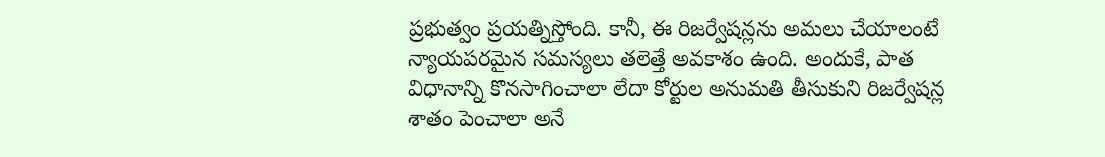ప్రభుత్వం ప్రయత్నిస్తోంది. కానీ, ఈ రిజర్వేషన్లను అమలు చేయాలంటే న్యాయపరమైన సమస్యలు తలెత్తే అవకాశం ఉంది. అందుకే, పాత విధానాన్ని కొనసాగించాలా లేదా కోర్టుల అనుమతి తీసుకుని రిజర్వేషన్ల శాతం పెంచాలా అనే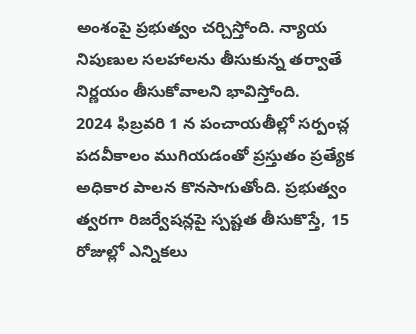అంశంపై ప్రభుత్వం చర్చిస్తోంది. న్యాయ నిపుణుల సలహాలను తీసుకున్న తర్వాతే నిర్ణయం తీసుకోవాలని భావిస్తోంది.
2024 ఫిబ్రవరి 1 న పంచాయతీల్లో సర్పంచ్ల పదవీకాలం ముగియడంతో ప్రస్తుతం ప్రత్యేక అధికార పాలన కొనసాగుతోంది. ప్రభుత్వం త్వరగా రిజర్వేషన్లపై స్పష్టత తీసుకొస్తే, 15 రోజుల్లో ఎన్నికలు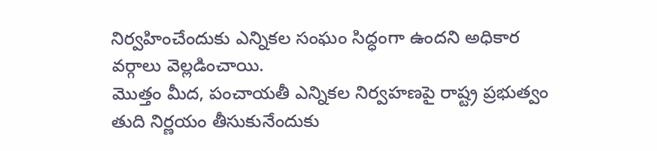నిర్వహించేందుకు ఎన్నికల సంఘం సిద్ధంగా ఉందని అధికార వర్గాలు వెల్లడించాయి.
మొత్తం మీద, పంచాయతీ ఎన్నికల నిర్వహణపై రాష్ట్ర ప్రభుత్వం తుది నిర్ణయం తీసుకునేందుకు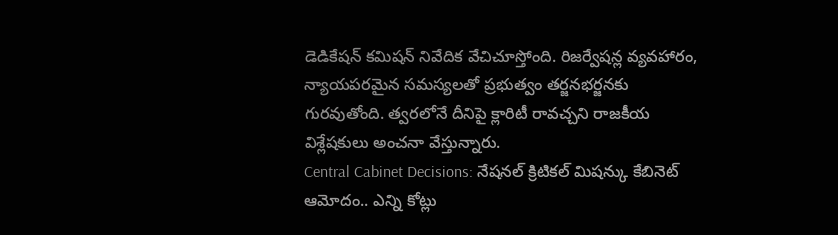డెడికేషన్ కమిషన్ నివేదిక వేచిచూస్తోంది. రిజర్వేషన్ల వ్యవహారం, న్యాయపరమైన సమస్యలతో ప్రభుత్వం తర్జనభర్జనకు గురవుతోంది. త్వరలోనే దీనిపై క్లారిటీ రావచ్చని రాజకీయ విశ్లేషకులు అంచనా వేస్తున్నారు.
Central Cabinet Decisions: నేషనల్ క్రిటికల్ మిషన్కు కేబినెట్ ఆమోదం.. ఎన్ని కోట్లు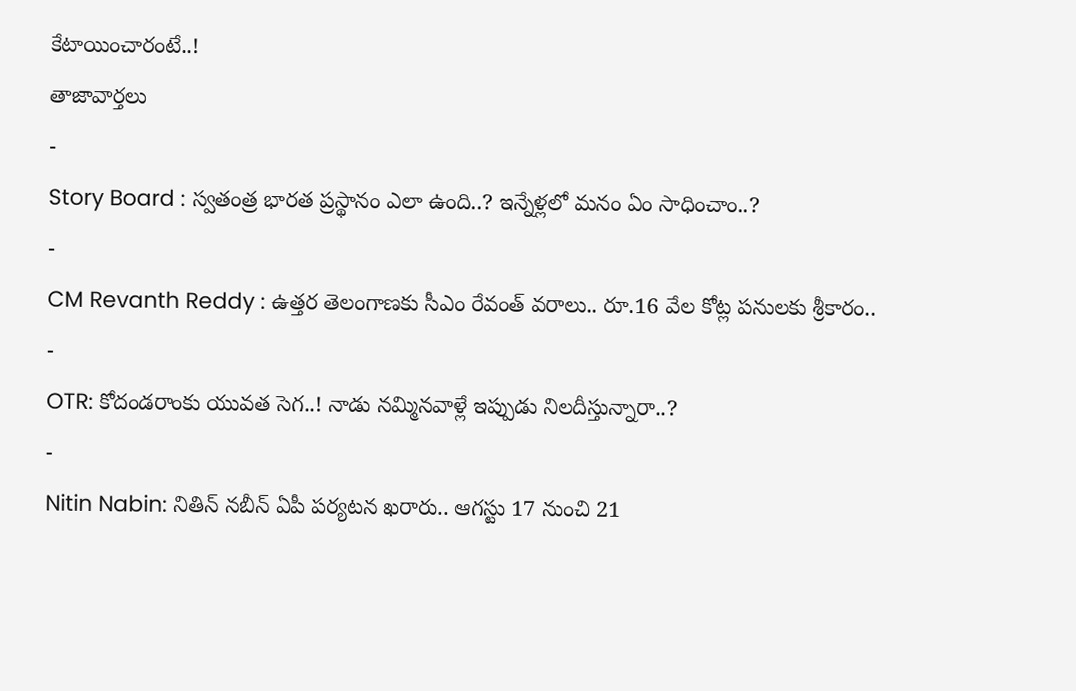కేటాయించారంటే..!
తాజావార్తలు
-
Story Board : స్వతంత్ర భారత ప్రస్థానం ఎలా ఉంది..? ఇన్నేళ్లలో మనం ఏం సాధించాం..?
-
CM Revanth Reddy : ఉత్తర తెలంగాణకు సీఎం రేవంత్ వరాలు.. రూ.16 వేల కోట్ల పనులకు శ్రీకారం..
-
OTR: కోదండరాంకు యువత సెగ..! నాడు నమ్మినవాళ్లే ఇప్పుడు నిలదీస్తున్నారా..?
-
Nitin Nabin: నితిన్ నబీన్ ఏపీ పర్యటన ఖరారు.. ఆగస్టు 17 నుంచి 21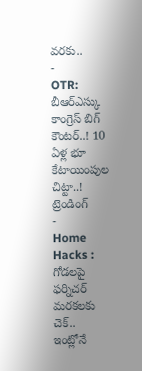వరకు..
-
OTR: బీఆర్ఎస్కు కాంగ్రెస్ బిగ్ కౌంటర్..! 10 ఏళ్ల భూ కేటాయింపుల చిట్టా..!
ట్రెండింగ్
-
Home Hacks : గోడలపై ఫర్నిచర్ మరకలకు చెక్.. ఇంట్లోనే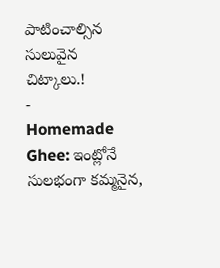పాటించాల్సిన సులువైన చిట్కాలు.!
-
Homemade Ghee: ఇంట్లోనే సులభంగా కమ్మనైన,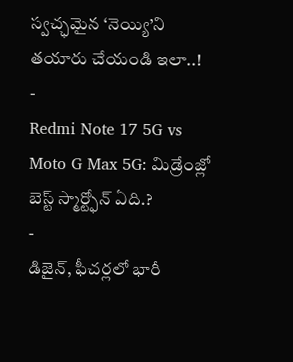స్వచ్ఛమైన ‘నెయ్యి’ని తయారు చేయండి ఇలా..!
-
Redmi Note 17 5G vs Moto G Max 5G: మిడ్రేంజ్లో బెస్ట్ స్మార్ట్ఫోన్ ఏది.?
-
డిజైన్, ఫీచర్లలో భారీ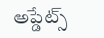అప్డేట్స్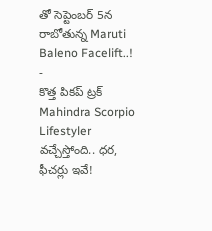తో సెప్టెంబర్ 5న రాబోతున్న Maruti Baleno Facelift..!
-
కొత్త పికప్ ట్రక్ Mahindra Scorpio Lifestyler వచ్చేస్తోంది.. ధర, ఫీచర్లు ఇవే!